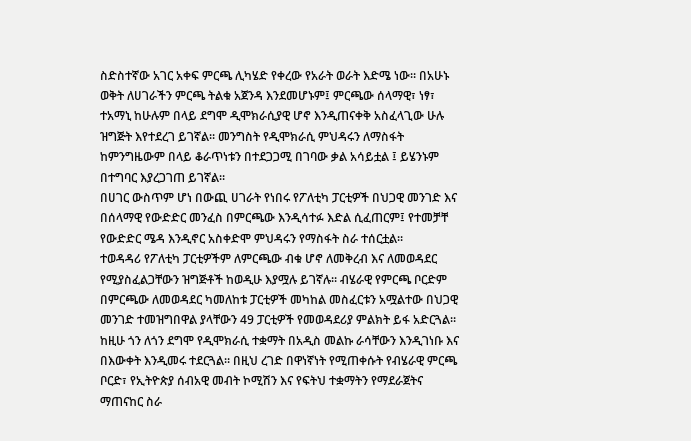ስድስተኛው አገር አቀፍ ምርጫ ሊካሄድ የቀረው የአራት ወራት እድሜ ነው። በአሁኑ ወቅት ለሀገራችን ምርጫ ትልቁ አጀንዳ እንደመሆኑም፤ ምርጫው ሰላማዊ፣ ነፃ፣ ተአማኒ ከሁሉም በላይ ደግሞ ዲሞክራሲያዊ ሆኖ እንዲጠናቀቅ አስፈላጊው ሁሉ ዝግጅት እየተደረገ ይገኛል። መንግስት የዲሞክራሲ ምህዳሩን ለማስፋት ከምንግዜውም በላይ ቆራጥነቱን በተደጋጋሚ በገባው ቃል አሳይቷል ፤ ይሄንኑም በተግባር እያረጋገጠ ይገኛል።
በሀገር ውስጥም ሆነ በውጪ ሀገራት የነበሩ የፖለቲካ ፓርቲዎች በህጋዊ መንገድ እና በሰላማዊ የውድድር መንፈስ በምርጫው እንዲሳተፉ እድል ሲፈጠርም፤ የተመቻቸ የውድድር ሜዳ እንዲኖር አስቀድሞ ምህዳሩን የማስፋት ስራ ተሰርቷል።
ተወዳዳሪ የፖለቲካ ፓርቲዎችም ለምርጫው ብቁ ሆኖ ለመቅረብ እና ለመወዳደር የሚያስፈልጋቸውን ዝግጅቶች ከወዲሁ እያሟሉ ይገኛሉ። ብሄራዊ የምርጫ ቦርድም በምርጫው ለመወዳደር ካመለከቱ ፓርቲዎች መካከል መስፈርቱን አሟልተው በህጋዊ መንገድ ተመዝግበዋል ያላቸውን 49 ፓርቲዎች የመወዳደሪያ ምልክት ይፋ አድርጓል።
ከዚሁ ጎን ለጎን ደግሞ የዲሞክራሲ ተቋማት በአዲስ መልኩ ራሳቸውን እንዲገነቡ እና በእውቀት እንዲመሩ ተደርጓል። በዚህ ረገድ በዋነኛነት የሚጠቀሱት የብሄራዊ ምርጫ ቦርድ፣ የኢትዮጵያ ሰብአዊ መብት ኮሚሽን እና የፍትህ ተቋማትን የማደራጀትና ማጠናከር ስራ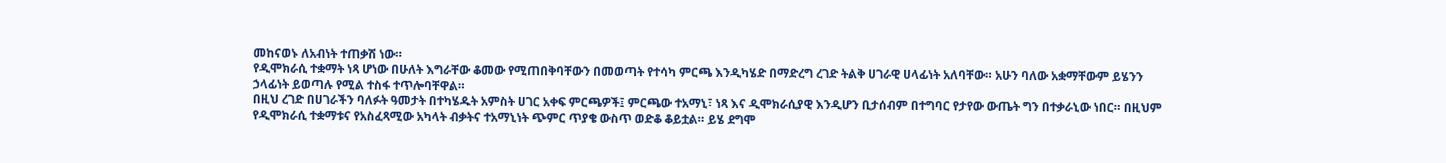መከናወኑ ለአብነት ተጠቃሽ ነው።
የዲሞክራሲ ተቋማት ነጻ ሆነው በሁለት እግራቸው ቆመው የሚጠበቅባቸውን በመወጣት የተሳካ ምርጫ እንዲካሄድ በማድረግ ረገድ ትልቅ ሀገራዊ ሀላፊነት አለባቸው። አሁን ባለው አቋማቸውም ይሄንን ኃላፊነት ይወጣሉ የሚል ተስፋ ተጥሎባቸዋል።
በዚህ ረገድ በሀገራችን ባለፉት ዓመታት በተካሄዱት አምስት ሀገር አቀፍ ምርጫዎች፤ ምርጫው ተአማኒ፣ ነጻ እና ዲሞክራሲያዊ እንዲሆን ቢታሰብም በተግባር የታየው ውጤት ግን በተቃራኒው ነበር። በዚህም የዲሞክራሲ ተቋማቱና የአስፈጻሚው አካላት ብቃትና ተአማኒነት ጭምር ጥያቄ ውስጥ ወድቆ ቆይቷል። ይሄ ደግሞ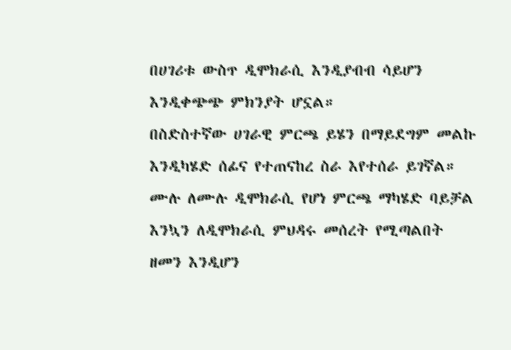በሀገሪቱ ውስጥ ዲሞክራሲ እንዲያብብ ሳይሆን እንዲቀጭጭ ምክንያት ሆኗል።
በስድስተኛው ሀገራዊ ምርጫ ይሄን በማይደግም መልኩ እንዲካሄድ ሰፊና የተጠናከረ ስራ እየተሰራ ይገኛል። ሙሉ ለሙሉ ዲሞክራሲ የሆነ ምርጫ ማካሄድ ባይቻል እንኳን ለዲሞክራሲ ምህዳሩ መሰረት የሚጣልበት ዘመን እንዲሆን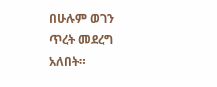በሁሉም ወገን ጥረት መደረግ አለበት።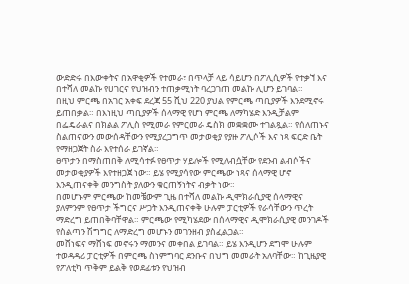ውድድሩ በእውቀትና በአዋቂዎች የተመራ፣ በጥላቻ ላይ ሳይሆን በፖሊሲዎች የተቃኘ እና በተሻለ መልኩ የሀገርና የህዝብን ተጠቃሚነት ባረጋገጠ መልኩ ሊሆን ይገባል።
በዚህ ምርጫ በአገር አቀፍ ደረጃ 55 ሺህ 220 ያህል የምርጫ ጣቢያዎች እንደሚኖሩ ይጠበቃል። በእነዚህ ጣቢያዎች ሰላማዊ የሆነ ምርጫ ለማካሄድ እንዲቻልም በፌዴራልና በክልል ፖሊስ የሚመራ የምርመራ ዴስክ መቋቋሙ ተገልጿል። የሰለጠኑና ስልጠናውን መውሰዳቸውን የሚያረጋግጥ መታወቂያ የያዙ ፖሊሶች እና ነጻ ፍርድ ቤት የማዘጋጀት ስራ እየተሰራ ይገኛል።
ፀጥታን በማስጠበቅ ለሚሳተፉ የፀጥታ ሃይሎች የሚለብሷቸው የደንብ ልብሶችና መታወቂያዎች እየተዘጋጀ ነው። ይሄ የሚያሳየው ምርጫው ነጻና ሰላማዊ ሆኖ እንዲጠናቀቅ መንግስት ያለውን ቁርጠኝነትና ብቃት ነው።
በመሆኑም ምርጫው ከመቼውም ጊዜ በተሻለ መልኩ ዲሞክራሲያዊ ሰላማዊና ያለምንም የፀጥታ ችግርና ሥጋት እንዲጠናቀቅ ሁሉም ፓርቲዎች የራሳቸውን ጥረት ማድረግ ይጠበቅባቸዋል። ምርጫው የሚካሄደው በሰላማዊና ዲሞክራሲያዊ መንገዶች የስልጣን ሽግግር ለማድረግ መሆኑን መገንዘብ ያስፈልጋል።
መሸነፍና ማሸነፍ መኖሩን ማመንና መቀበል ይገባል። ይሄ እንዲሆን ደግሞ ሁሉም ተወዳዳሪ ፓርቲዎች በምርጫ ስነምግባር ደንቡና በህግ መመራት አለባቸው። ከጊዜያዊ የፖለቲካ ጥቅም ይልቅ የወደፊቱን የህዝብ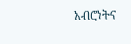አብሮነትና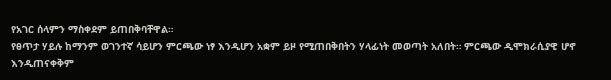የአገር ሰላምን ማስቀደም ይጠበቅባቸዋል።
የፀጥታ ሃይሉ ከማንም ወገንተኛ ሳይሆን ምርጫው ነፃ እንዲሆን አቋም ይዞ የሚጠበቅበትን ሃላፊነት መወጣት አለበት። ምርጫው ዲሞክራሲያዊ ሆኖ እንዲጠናቀቅም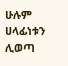ሁሉም ሀላፊነቱን ሊወጣ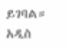ይገባል።
አዲስ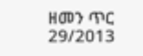ዘመን ጥር 29/2013